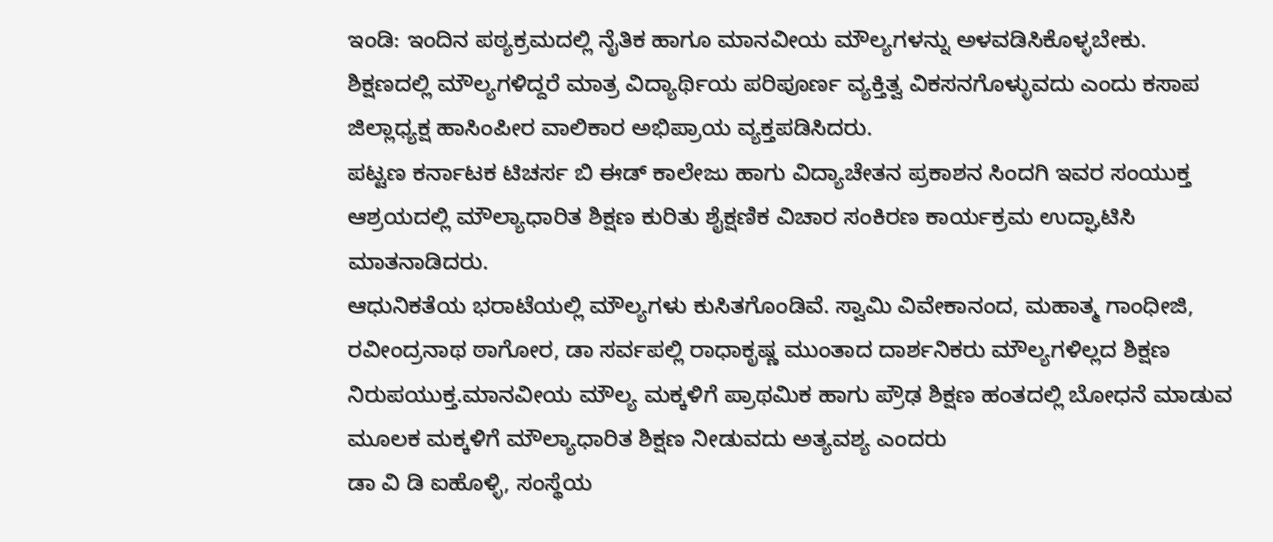ಇಂಡಿ: ಇಂದಿನ ಪಠ್ಯಕ್ರಮದಲ್ಲಿ ನೈತಿಕ ಹಾಗೂ ಮಾನವೀಯ ಮೌಲ್ಯಗಳನ್ನು ಅಳವಡಿಸಿಕೊಳ್ಳಬೇಕು. ಶಿಕ್ಷಣದಲ್ಲಿ ಮೌಲ್ಯಗಳಿದ್ದರೆ ಮಾತ್ರ ವಿದ್ಯಾರ್ಥಿಯ ಪರಿಪೂರ್ಣ ವ್ಯಕ್ತಿತ್ವ ವಿಕಸನಗೊಳ್ಳುವದು ಎಂದು ಕಸಾಪ ಜಿಲ್ಲಾಧ್ಯಕ್ಷ ಹಾಸಿಂಪೀರ ವಾಲಿಕಾರ ಅಭಿಪ್ರಾಯ ವ್ಯಕ್ತಪಡಿಸಿದರು.
ಪಟ್ಟಣ ಕರ್ನಾಟಕ ಟಿಚರ್ಸ ಬಿ ಈಡ್ ಕಾಲೇಜು ಹಾಗು ವಿದ್ಯಾಚೇತನ ಪ್ರಕಾಶನ ಸಿಂದಗಿ ಇವರ ಸಂಯುಕ್ತ ಆಶ್ರಯದಲ್ಲಿ ಮೌಲ್ಯಾಧಾರಿತ ಶಿಕ್ಷಣ ಕುರಿತು ಶೈಕ್ಷಣಿಕ ವಿಚಾರ ಸಂಕಿರಣ ಕಾರ್ಯಕ್ರಮ ಉದ್ಘಾಟಿಸಿ ಮಾತನಾಡಿದರು.
ಆಧುನಿಕತೆಯ ಭರಾಟೆಯಲ್ಲಿ ಮೌಲ್ಯಗಳು ಕುಸಿತಗೊಂಡಿವೆ. ಸ್ವಾಮಿ ವಿವೇಕಾನಂದ, ಮಹಾತ್ಮ ಗಾಂಧೀಜಿ, ರವೀಂದ್ರನಾಥ ಠಾಗೋರ, ಡಾ ಸರ್ವಪಲ್ಲಿ ರಾಧಾಕೃಷ್ಣ ಮುಂತಾದ ದಾರ್ಶನಿಕರು ಮೌಲ್ಯಗಳಿಲ್ಲದ ಶಿಕ್ಷಣ
ನಿರುಪಯುಕ್ತ.ಮಾನವೀಯ ಮೌಲ್ಯ ಮಕ್ಕಳಿಗೆ ಪ್ರಾಥಮಿಕ ಹಾಗು ಪ್ರೌಢ ಶಿಕ್ಷಣ ಹಂತದಲ್ಲಿ ಬೋಧನೆ ಮಾಡುವ ಮೂಲಕ ಮಕ್ಕಳಿಗೆ ಮೌಲ್ಯಾಧಾರಿತ ಶಿಕ್ಷಣ ನೀಡುವದು ಅತ್ಯವಶ್ಯ ಎಂದರು
ಡಾ ವಿ ಡಿ ಐಹೊಳ್ಳಿ, ಸಂಸ್ಥೆಯ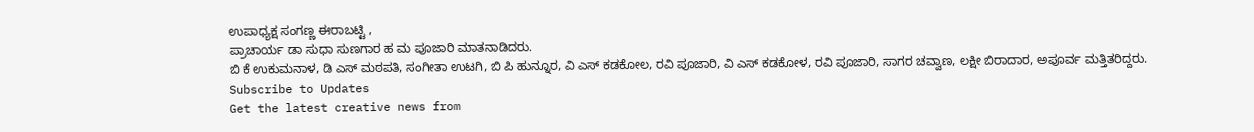ಉಪಾಧ್ಯಕ್ಷ ಸಂಗಣ್ಣ ಈರಾಬಟ್ಟಿ ,
ಪ್ರಾಚಾರ್ಯ ಡಾ ಸುಧಾ ಸುಣಗಾರ ಹ ಮ ಪೂಜಾರಿ ಮಾತನಾಡಿದರು.
ಬಿ ಕೆ ಉಕುಮನಾಳ, ಡಿ ಎಸ್ ಮಠಪತಿ, ಸಂಗೀತಾ ಉಟಗಿ, ಬಿ ಪಿ ಹುನ್ನೂರ, ವಿ ಎಸ್ ಕಡಕೋಲ, ರವಿ ಪೂಜಾರಿ, ವಿ ಎಸ್ ಕಡಕೋಳ, ರವಿ ಪೂಜಾರಿ, ಸಾಗರ ಚವ್ವಾಣ, ಲಕ್ಷೀ ಬಿರಾದಾರ, ಅಪೂರ್ವ ಮತ್ತಿತರಿದ್ದರು.
Subscribe to Updates
Get the latest creative news from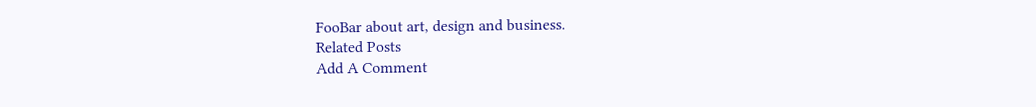FooBar about art, design and business.
Related Posts
Add A Comment